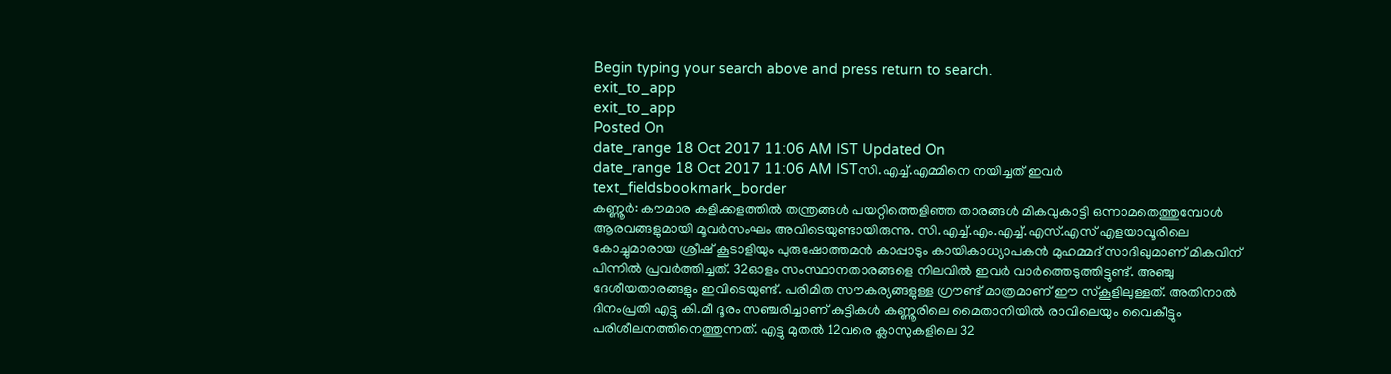Begin typing your search above and press return to search.
exit_to_app
exit_to_app
Posted On
date_range 18 Oct 2017 11:06 AM IST Updated On
date_range 18 Oct 2017 11:06 AM ISTസി.എച്ച്.എമ്മിനെ നയിച്ചത് ഇവർ
text_fieldsbookmark_border
കണ്ണൂർ: കൗമാര കളിക്കളത്തിൽ തന്ത്രങ്ങൾ പയറ്റിത്തെളിഞ്ഞ താരങ്ങൾ മികവുകാട്ടി ഒന്നാമതെത്തുമ്പോൾ ആരവങ്ങളുമായി മൂവർസംഘം അവിടെയുണ്ടായിരുന്നു. സി.എച്ച്.എം.എച്ച്.എസ്.എസ് എളയാവൂരിലെ കോച്ചുമാരായ ശ്രീഷ് കൂടാളിയും പുരുഷോത്തമൻ കാപ്പാടും കായികാധ്യാപകൻ മുഹമ്മദ് സാദിഖുമാണ് മികവിന് പിന്നിൽ പ്രവർത്തിച്ചത്. 32ഓളം സംസ്ഥാനതാരങ്ങളെ നിലവിൽ ഇവർ വാർത്തെടുത്തിട്ടുണ്ട്. അഞ്ചു ദേശീയതാരങ്ങളും ഇവിടെയുണ്ട്. പരിമിത സൗകര്യങ്ങളുള്ള ഗ്രൗണ്ട് മാത്രമാണ് ഈ സ്കൂളിലുള്ളത്. അതിനാൽ ദിനംപ്രതി എട്ടു കി.മീ ദൂരം സഞ്ചരിച്ചാണ് കുട്ടികൾ കണ്ണൂരിലെ മൈതാനിയിൽ രാവിലെയും വൈകീട്ടും പരിശീലനത്തിനെത്തുന്നത്. എട്ടു മുതൽ 12വരെ ക്ലാസുകളിലെ 32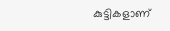കുട്ടികളാണ്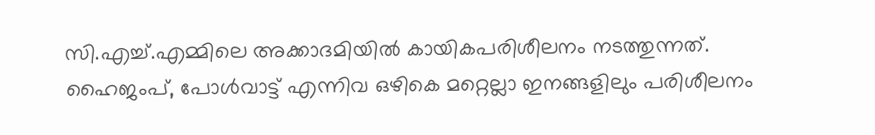സി.എച്ച്.എമ്മിലെ അക്കാദമിയിൽ കായികപരിശീലനം നടത്തുന്നത്. ഹൈജംപ്, പോൾവാട്ട് എന്നിവ ഒഴികെ മറ്റെല്ലാ ഇനങ്ങളിലും പരിശീലനം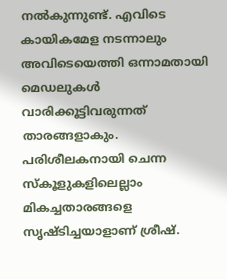നൽകുന്നുണ്ട്. എവിടെ കായികമേള നടന്നാലും അവിടെയെത്തി ഒന്നാമതായി മെഡലുകൾ വാരിക്കൂട്ടിവരുന്നത് താരങ്ങളാകും. പരിശീലകനായി ചെന്ന സ്കൂളുകളിലെല്ലാം മികച്ചതാരങ്ങളെ സൃഷ്ടിച്ചയാളാണ് ശ്രീഷ്.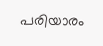പരിയാരം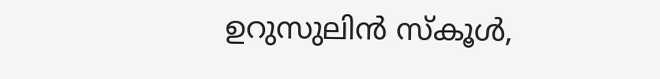ഉറുസുലിൻ സ്കൂൾ,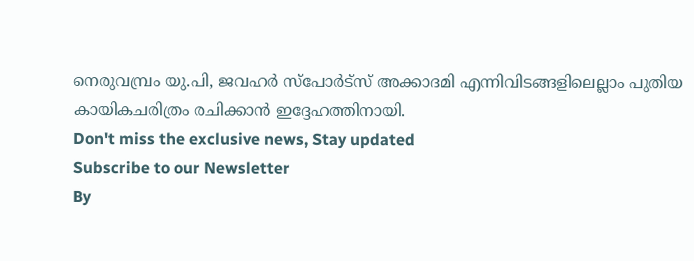നെരുവമ്പ്രം യു.പി, ജവഹർ സ്പോർട്സ് അക്കാദമി എന്നിവിടങ്ങളിലെല്ലാം പുതിയ കായികചരിത്രം രചിക്കാൻ ഇദ്ദേഹത്തിനായി.
Don't miss the exclusive news, Stay updated
Subscribe to our Newsletter
By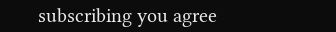subscribing you agree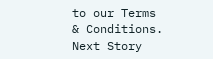to our Terms & Conditions.
Next Story